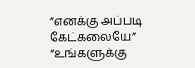”எனக்கு அப்படி கேட்கலையே”
“உங்களுக்கு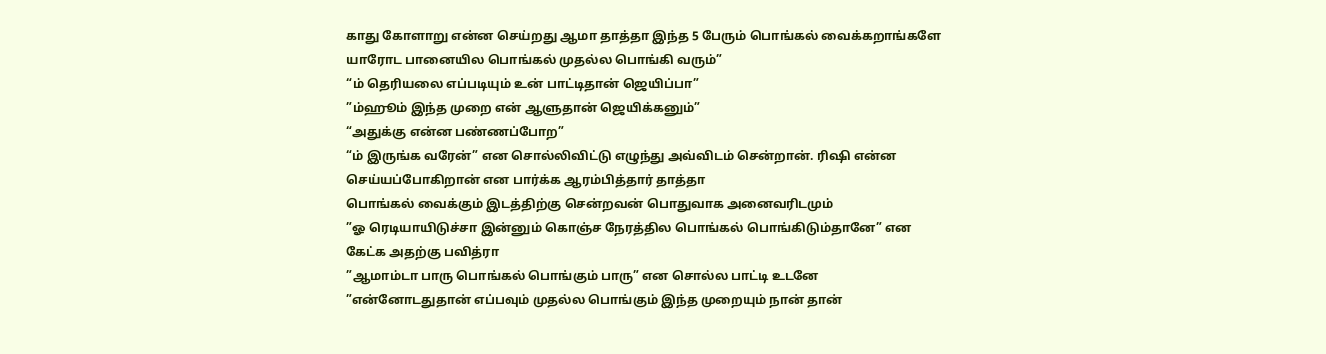காது கோளாறு என்ன செய்றது ஆமா தாத்தா இந்த 5 பேரும் பொங்கல் வைக்கறாங்களே யாரோட பானையில பொங்கல் முதல்ல பொங்கி வரும்”
“ம் தெரியலை எப்படியும் உன் பாட்டிதான் ஜெயிப்பா”
”ம்ஹூம் இந்த முறை என் ஆளுதான் ஜெயிக்கனும்”
“அதுக்கு என்ன பண்ணப்போற”
“ம் இருங்க வரேன்” என சொல்லிவிட்டு எழுந்து அவ்விடம் சென்றான். ரிஷி என்ன செய்யப்போகிறான் என பார்க்க ஆரம்பித்தார் தாத்தா
பொங்கல் வைக்கும் இடத்திற்கு சென்றவன் பொதுவாக அனைவரிடமும்
”ஓ ரெடியாயிடுச்சா இன்னும் கொஞ்ச நேரத்தில பொங்கல் பொங்கிடும்தானே” என கேட்க அதற்கு பவித்ரா
”ஆமாம்டா பாரு பொங்கல் பொங்கும் பாரு” என சொல்ல பாட்டி உடனே
”என்னோடதுதான் எப்பவும் முதல்ல பொங்கும் இந்த முறையும் நான் தான்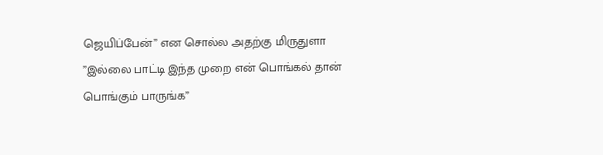ஜெயிப்பேன்” என சொல்ல அதற்கு மிருதுளா
”இல்லை பாட்டி இந்த முறை என் பொங்கல் தான் பொங்கும் பாருங்க”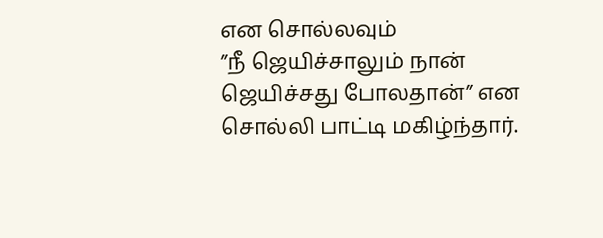என சொல்லவும்
”நீ ஜெயிச்சாலும் நான் ஜெயிச்சது போலதான்” என சொல்லி பாட்டி மகிழ்ந்தார்.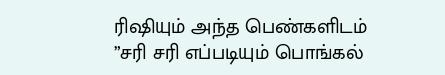ரிஷியும் அந்த பெண்களிடம்
”சரி சரி எப்படியும் பொங்கல்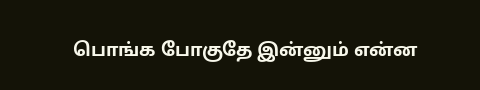பொங்க போகுதே இன்னும் என்ன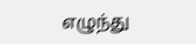எழுந்து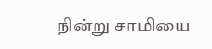நின்று சாமியை